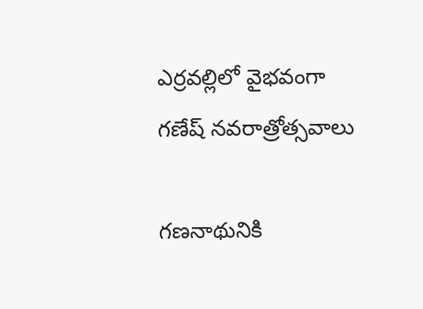ఎర్రవల్లిలో వైభవంగా గణేష్ నవరాత్రోత్సవాలు

గణనాథునికి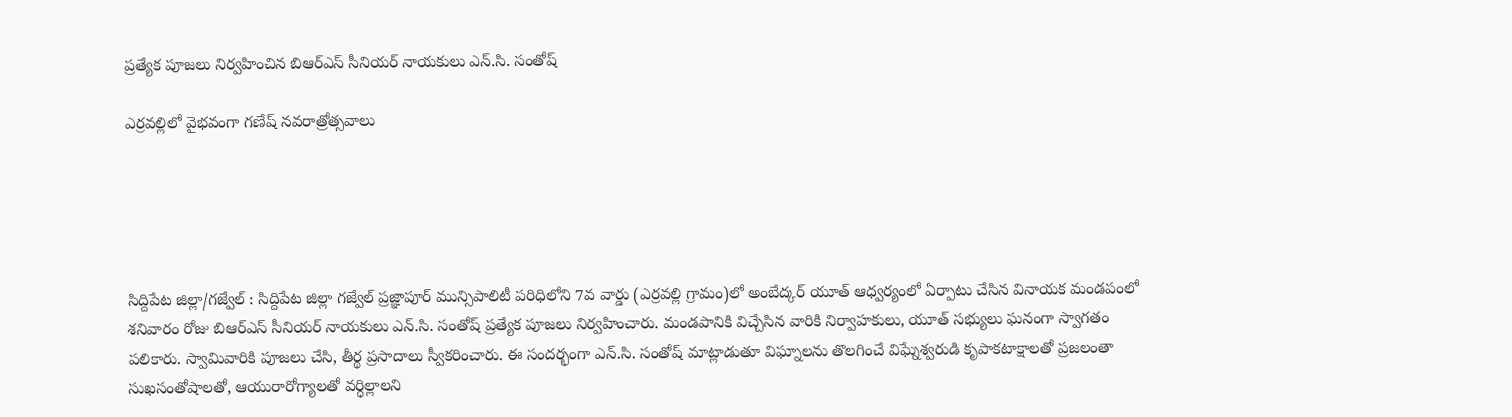ప్రత్యేక పూజలు నిర్వహించిన బిఆర్ఎస్ సీనియర్ నాయకులు ఎన్.సి. సంతోష్

ఎర్రవల్లిలో వైభవంగా గణేష్ నవరాత్రోత్సవాలు





సిద్దిపేట జిల్లా/గజ్వేల్ : సిద్దిపేట జిల్లా గజ్వేల్ ప్రజ్ఞాపూర్ మున్సిపాలిటీ పరిధిలోని 7వ వార్డు (ఎర్రవల్లి గ్రామం)లో అంబేద్కర్ యూత్ ఆధ్వర్యంలో ఏర్పాటు చేసిన వినాయక మండపంలో శనివారం రోజు బిఆర్ఎస్ సీనియర్ నాయకులు ఎన్.సి. సంతోష్ ప్రత్యేక పూజలు నిర్వహించారు. మండపానికి విచ్చేసిన వారికి నిర్వాహకులు, యూత్ సభ్యులు ఘనంగా స్వాగతం పలికారు. స్వామివారికి పూజలు చేసి, తీర్థ ప్రసాదాలు స్వీకరించారు. ఈ సందర్భంగా ఎన్.సి. సంతోష్ మాట్లాడుతూ విఘ్నాలను తొలగించే విఘ్నేశ్వరుడి కృపాకటాక్షాలతో ప్రజలంతా సుఖసంతోషాలతో, ఆయురారోగ్యాలతో వర్ధిల్లాలని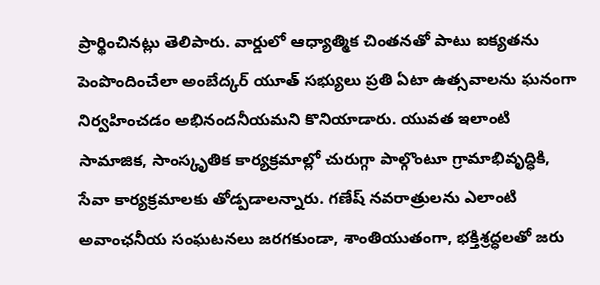ప్రార్థించినట్లు తెలిపారు. వార్డులో ఆధ్యాత్మిక చింతనతో పాటు ఐక్యతను పెంపొందించేలా అంబేద్కర్ యూత్ సభ్యులు ప్రతి ఏటా ఉత్సవాలను ఘనంగా నిర్వహించడం అభినందనీయమని కొనియాడారు. యువత ఇలాంటి సామాజిక, సాంస్కృతిక కార్యక్రమాల్లో చురుగ్గా పాల్గొంటూ గ్రామాభివృద్ధికి, సేవా కార్యక్రమాలకు తోడ్పడాలన్నారు. గణేష్ నవరాత్రులను ఎలాంటి అవాంఛనీయ సంఘటనలు జరగకుండా, శాంతియుతంగా, భక్తిశ్రద్ధలతో జరు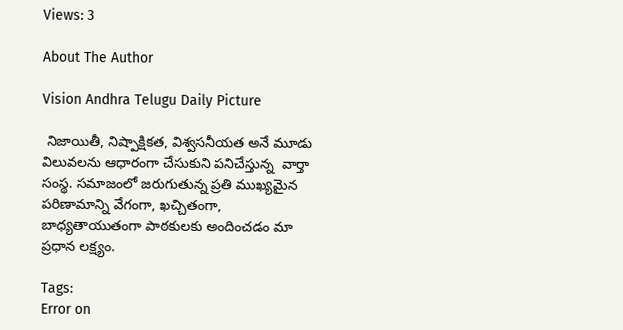Views: 3

About The Author

Vision Andhra Telugu Daily Picture

 నిజాయితీ, నిష్పాక్షికత, విశ్వసనీయత అనే మూడు విలువలను ఆధారంగా చేసుకుని పనిచేస్తున్న  వార్తా సంస్థ. సమాజంలో జరుగుతున్న ప్రతి ముఖ్యమైన పరిణామాన్ని వేగంగా, ఖచ్చితంగా, బాధ్యతాయుతంగా పాఠకులకు అందించడం మా ప్రధాన లక్ష్యం.

Tags:
Error on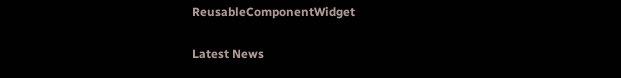ReusableComponentWidget

Latest News